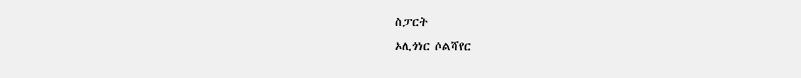ስፓርት
ኦሊጎነር ሶልሻየር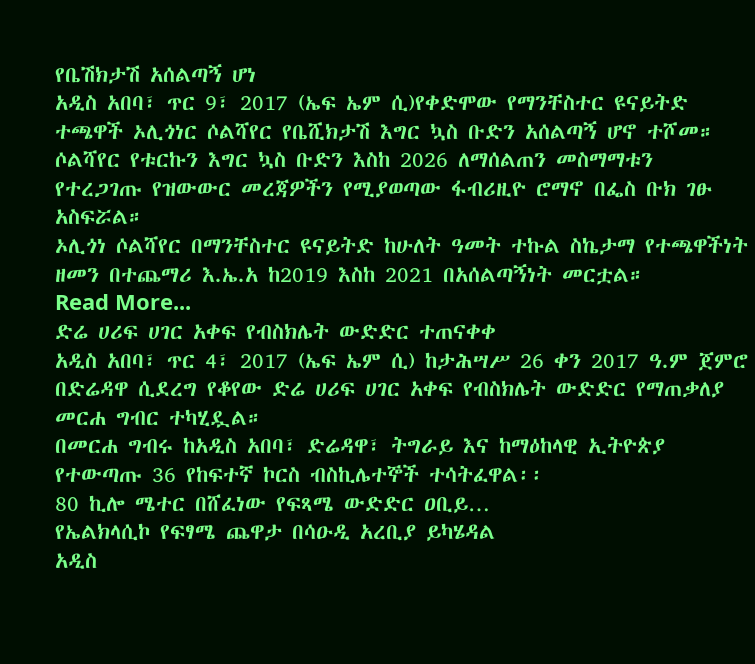የቤሽክታሽ አሰልጣኝ ሆነ
አዲስ አበባ፣ ጥር 9፣ 2017 (ኤፍ ኤም ሲ)የቀድሞው የማንቸስተር ዩናይትድ ተጫዋች ኦሊጎነር ሶልሻየር የቤሺክታሽ እግር ኳስ ቡድን አሰልጣኝ ሆኖ ተሾመ።
ሶልሻየር የቱርኩን እግር ኳስ ቡድን እስከ 2026 ለማሰልጠን መስማማቱን የተረጋገጡ የዝውውር መረጃዎችን የሚያወጣው ፋብሪዚዮ ሮማኖ በፌስ ቡክ ገፁ አስፍሯል።
ኦሊጎነ ሶልሻየር በማንቸስተር ዩናይትድ ከሁለት ዓመት ተኩል ስኬታማ የተጫዋችነት ዘመን በተጨማሪ እ.ኤ.አ ከ2019 እስከ 2021 በአሰልጣኝነት መርቷል።
Read More...
ድሬ ሀሪፍ ሀገር አቀፍ የብስክሌት ውድድር ተጠናቀቀ
አዲስ አበባ፣ ጥር 4፣ 2017 (ኤፍ ኤም ሲ) ከታሕሣሥ 26 ቀን 2017 ዓ.ም ጀምሮ በድሬዳዋ ሲደረግ የቆየው ድሬ ሀሪፍ ሀገር አቀፍ የብስክሌት ውድድር የማጠቃለያ መርሐ ግብር ተካሂዷል።
በመርሐ ግብሩ ከአዲስ አበባ፣ ድሬዳዋ፣ ትግራይ እና ከማዕከላዊ ኢትዮጵያ የተውጣጡ 36 የከፍተኛ ኮርስ ብስኪሌተኞች ተሳትፈዋል፡፡
80 ኪሎ ሜተር በሸፈነው የፍጻሜ ውድድር ዐቢይ…
የኤልክላሲኮ የፍፃሜ ጨዋታ በሳዑዲ አረቢያ ይካሄዳል
አዲስ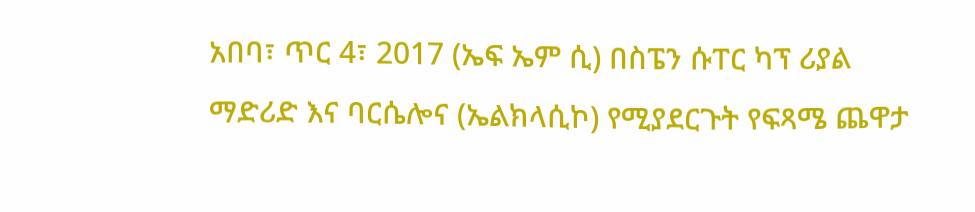አበባ፣ ጥር 4፣ 2017 (ኤፍ ኤም ሲ) በስፔን ሱፐር ካፕ ሪያል ማድሪድ እና ባርሴሎና (ኤልክላሲኮ) የሚያደርጉት የፍጻሜ ጨዋታ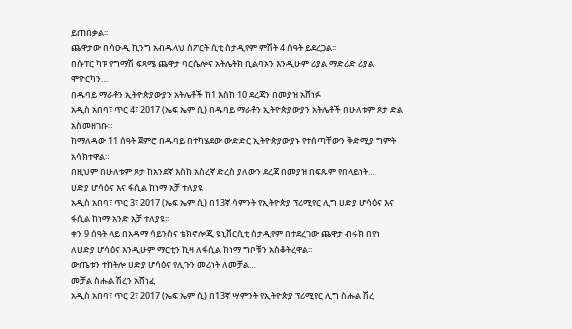ይጠበቃል፡፡
ጨዋታው በሳዑዲ ኪንግ አብዱላህ ስፖርት ሲቲ ስታዲየም ምሽት 4 ሰዓት ይደረጋል፡፡
በሱፐር ካፑ የግማሽ ፍጻሜ ጨዋታ ባርሴሎና አትሌትክ ቢልባኦን እንዲሁም ሪያል ማድሪድ ሪያል ሞዮርካን…
በዱባይ ማራቶን ኢትዮጵያውያን አትሌቶች ከ1 እስከ 10 ደረጃን በመያዝ አሸነፉ
አዲስ አበባ፣ ጥር 4፣ 2017 (ኤፍ ኤም ሲ) በዱባይ ማራቶን ኢትዮጵያውያን አትሌቶች በሁለቱም ጾታ ድል አስመዘገቡ።
ከማለዳው 11 ሰዓት ጀምሮ በዱባይ በተካሄደው ውድድር ኢትዮጵያውያኑ የተሰጣቸውን ቅድሚያ ግምት አሳክተዋል።
በዚህም በሁለቱም ጾታ ከአንደኛ እስከ አስረኛ ድረስ ያለውን ደረጃ በመያዝ በፍጹም የበላይነት…
ሀድያ ሆሳዕና እና ፋሲል ከነማ አቻ ተለያዩ
አዲስ አበባ፣ ጥር 3፣ 2017 (ኤፍ ኤም ሲ) በ13ኛ ሳምንት የኢትዮጵያ ፕሪሚየር ሊግ ሀድያ ሆሳዕና እና ፋሲል ከነማ አንድ አቻ ተለያዩ፡፡
ቀን 9 ሰዓት ላይ በአዳማ ሳይንስና ቴክኖሎጂ ዩኒቨርሲቲ ስታዲየም በተደረገው ጨዋታ ብሩክ በየነ ለሀድያ ሆሳዕና እንዲሁም ማርቲን ኪዛ ለፋሲል ከነማ ግቦቹን አስቆትረዋል፡፡
ውጤቱን ተከትሎ ሀድያ ሆሳዕና የሊጉን መሪነት ለመቻል…
መቻል ስሑል ሽረን አሸነፈ
አዲስ አበባ፣ ጥር 2፣ 2017 (ኤፍ ኤም ሲ) በ13ኛ ሣምንት የኢትዮጵያ ፕሪሚየር ሊግ ስሑል ሽረ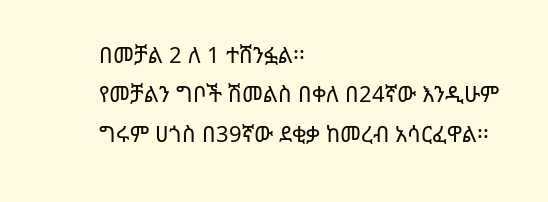በመቻል 2 ለ 1 ተሸንፏል፡፡
የመቻልን ግቦች ሽመልስ በቀለ በ24ኛው እንዲሁም ግሩም ሀጎስ በ39ኛው ደቂቃ ከመረብ አሳርፈዋል፡፡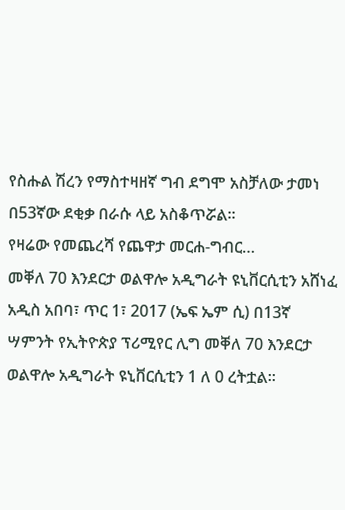የስሑል ሽረን የማስተዛዘኛ ግብ ደግሞ አስቻለው ታመነ በ53ኛው ደቂቃ በራሱ ላይ አስቆጥሯል፡፡
የዛሬው የመጨረሻ የጨዋታ መርሐ-ግብር…
መቐለ 70 እንደርታ ወልዋሎ አዲግራት ዩኒቨርሲቲን አሸነፈ
አዲስ አበባ፣ ጥር 1፣ 2017 (ኤፍ ኤም ሲ) በ13ኛ ሣምንት የኢትዮጵያ ፕሪሚየር ሊግ መቐለ 70 እንደርታ ወልዋሎ አዲግራት ዩኒቨርሲቲን 1 ለ 0 ረትቷል፡፡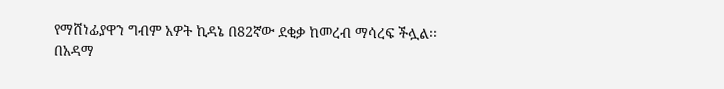የማሸነፊያዋን ግብም አዎት ኪዳኔ በ82ኛው ደቂቃ ከመረብ ማሳረፍ ችሏል፡፡
በአዳማ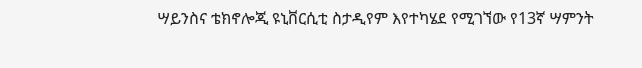ሣይንስና ቴክኖሎጂ ዩኒቨርሲቲ ስታዲየም እየተካሄደ የሚገኘው የ13ኛ ሣምንት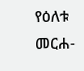የዕለቱ መርሐ-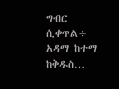ግብር ሲቀጥል÷ አዳማ ከተማ ከቅዱስ…